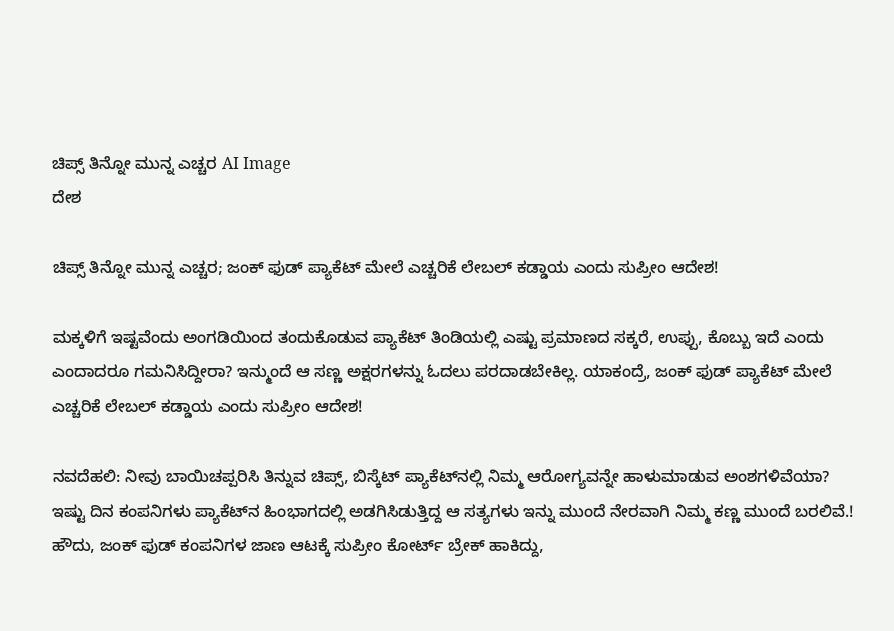ಚಿಪ್ಸ್ ತಿನ್ನೋ ಮುನ್ನ ಎಚ್ಚರ AI Image
ದೇಶ

ಚಿಪ್ಸ್ ತಿನ್ನೋ ಮುನ್ನ ಎಚ್ಚರ; ಜಂಕ್ ಫುಡ್ ಪ್ಯಾಕೆಟ್ ಮೇಲೆ ಎಚ್ಚರಿಕೆ ಲೇಬಲ್ ಕಡ್ಡಾಯ ಎಂದು ಸುಪ್ರೀಂ ಆದೇಶ!

ಮಕ್ಕಳಿಗೆ ಇಷ್ಟವೆಂದು ಅಂಗಡಿಯಿಂದ ತಂದುಕೊಡುವ ಪ್ಯಾಕೆಟ್ ತಿಂಡಿಯಲ್ಲಿ ಎಷ್ಟು ಪ್ರಮಾಣದ ಸಕ್ಕರೆ, ಉಪ್ಪು, ಕೊಬ್ಬು ಇದೆ ಎಂದು ಎಂದಾದರೂ ಗಮನಿಸಿದ್ದೀರಾ? ಇನ್ಮುಂದೆ ಆ ಸಣ್ಣ ಅಕ್ಷರಗಳನ್ನು ಓದಲು ಪರದಾಡಬೇಕಿಲ್ಲ. ಯಾಕಂದ್ರೆ, ಜಂಕ್ ಫುಡ್ ಪ್ಯಾಕೆಟ್ ಮೇಲೆ ಎಚ್ಚರಿಕೆ ಲೇಬಲ್ ಕಡ್ಡಾಯ ಎಂದು ಸುಪ್ರೀಂ ಆದೇಶ!

ನವದೆಹಲಿ: ನೀವು ಬಾಯಿಚಪ್ಪರಿಸಿ ತಿನ್ನುವ ಚಿಪ್ಸ್, ಬಿಸ್ಕೆಟ್ ಪ್ಯಾಕೆಟ್‌ನಲ್ಲಿ ನಿಮ್ಮ ಆರೋಗ್ಯವನ್ನೇ ಹಾಳುಮಾಡುವ ಅಂಶಗಳಿವೆಯಾ? ಇಷ್ಟು ದಿನ ಕಂಪನಿಗಳು ಪ್ಯಾಕೆಟ್‌ನ ಹಿಂಭಾಗದಲ್ಲಿ ಅಡಗಿಸಿಡುತ್ತಿದ್ದ ಆ ಸತ್ಯಗಳು ಇನ್ನು ಮುಂದೆ ನೇರವಾಗಿ ನಿಮ್ಮ ಕಣ್ಣ ಮುಂದೆ ಬರಲಿವೆ.! ಹೌದು, ಜಂಕ್ ಫುಡ್ ಕಂಪನಿಗಳ ಜಾಣ ಆಟಕ್ಕೆ ಸುಪ್ರೀಂ ಕೋರ್ಟ್ ಬ್ರೇಕ್ ಹಾಕಿದ್ದು,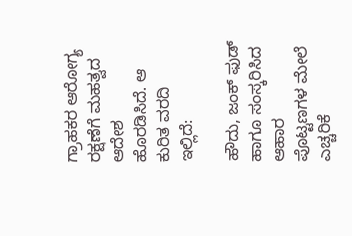ಗ್ರಾಹಕರ ಆರೋಗ್ಯ ರಕ್ಷಣೆಗೆ ಮಹತ್ವದ ಆದೇಶ ಹೊರಡಿಸಿದೆ. ಆ ಕುರಿತ ವರದಿ ಇಲ್ಲಿದೆ:

ಹೌದು, ಜಂಕ್ ಫುಡ್ ಹಾಗೂ ಸಂಸ್ಕರಿಸಿದ ಆಹಾರ ಪೊಟ್ಟಣಗಳ ಮೇಲೆ ಎಚ್ಚರಿಕೆ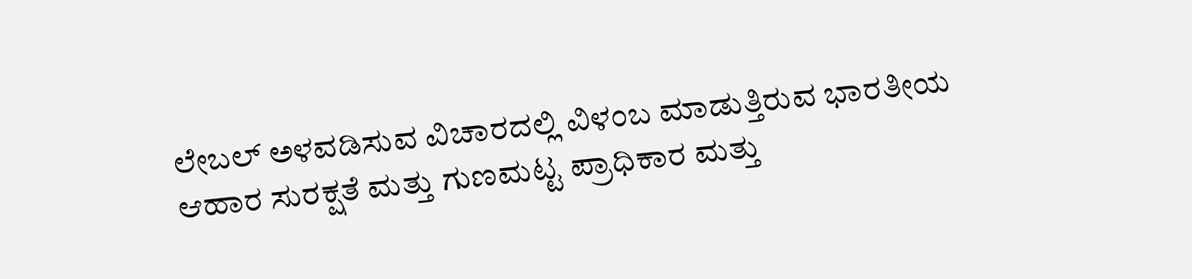ಲೇಬಲ್ ಅಳವಡಿಸುವ ವಿಚಾರದಲ್ಲಿ ವಿಳಂಬ ಮಾಡುತ್ತಿರುವ ಭಾರತೀಯ ಆಹಾರ ಸುರಕ್ಷತೆ ಮತ್ತು ಗುಣಮಟ್ಟ ಪ್ರಾಧಿಕಾರ ಮತ್ತು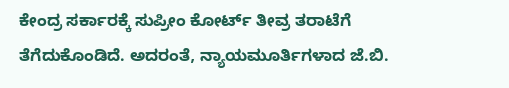ಕೇಂದ್ರ ಸರ್ಕಾರಕ್ಕೆ ಸುಪ್ರೀಂ ಕೋರ್ಟ್ ತೀವ್ರ ತರಾಟೆಗೆ ತೆಗೆದುಕೊಂಡಿದೆ. ಅದರಂತೆ, ನ್ಯಾಯಮೂರ್ತಿಗಳಾದ ಜೆ.ಬಿ.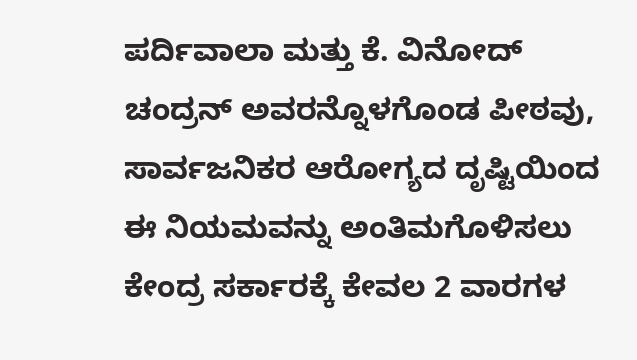ಪರ್ದಿವಾಲಾ ಮತ್ತು ಕೆ. ವಿನೋದ್ ಚಂದ್ರನ್ ಅವರನ್ನೊಳಗೊಂಡ ಪೀಠವು, ಸಾರ್ವಜನಿಕರ ಆರೋಗ್ಯದ ದೃಷ್ಟಿಯಿಂದ ಈ ನಿಯಮವನ್ನು ಅಂತಿಮಗೊಳಿಸಲು ಕೇಂದ್ರ ಸರ್ಕಾರಕ್ಕೆ ಕೇವಲ 2 ವಾರಗಳ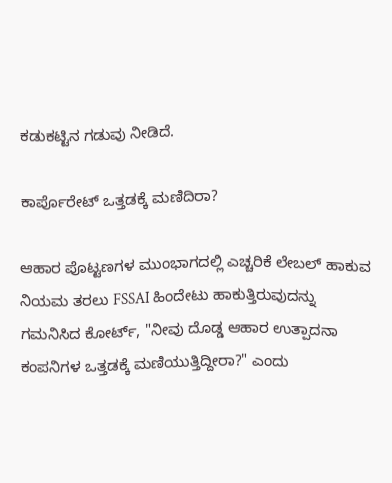ಕಡುಕಟ್ಟಿನ ಗಡುವು ನೀಡಿದೆ.

ಕಾರ್ಪೊರೇಟ್ ಒತ್ತಡಕ್ಕೆ ಮಣಿದಿರಾ?

ಆಹಾರ ಪೊಟ್ಟಣಗಳ ಮುಂಭಾಗದಲ್ಲಿ ಎಚ್ಚರಿಕೆ ಲೇಬಲ್ ಹಾಕುವ ನಿಯಮ ತರಲು FSSAI ಹಿಂದೇಟು ಹಾಕುತ್ತಿರುವುದನ್ನು ಗಮನಿಸಿದ ಕೋರ್ಟ್, "ನೀವು ದೊಡ್ಡ ಆಹಾರ ಉತ್ಪಾದನಾ ಕಂಪನಿಗಳ ಒತ್ತಡಕ್ಕೆ ಮಣಿಯುತ್ತಿದ್ದೀರಾ?" ಎಂದು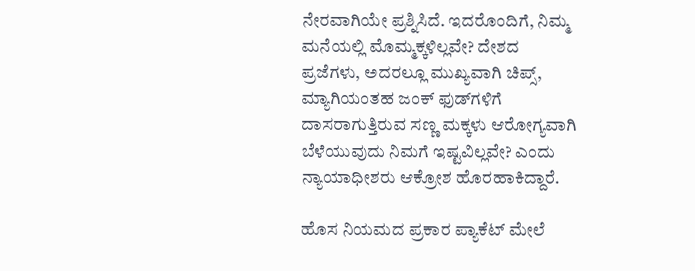ನೇರವಾಗಿಯೇ ಪ್ರಶ್ನಿಸಿದೆ. ಇದರೊಂದಿಗೆ, ನಿಮ್ಮ ಮನೆಯಲ್ಲಿ ಮೊಮ್ಮಕ್ಕಳಿಲ್ಲವೇ? ದೇಶದ ಪ್ರಜೆಗಳು, ಅದರಲ್ಲೂ ಮುಖ್ಯವಾಗಿ ಚಿಪ್ಸ್, ಮ್ಯಾಗಿಯಂತಹ ಜಂಕ್ ಫುಡ್‌ಗಳಿಗೆ ದಾಸರಾಗುತ್ತಿರುವ ಸಣ್ಣ ಮಕ್ಕಳು ಆರೋಗ್ಯವಾಗಿ ಬೆಳೆಯುವುದು ನಿಮಗೆ ಇಷ್ಟವಿಲ್ಲವೇ? ಎಂದು ನ್ಯಾಯಾಧೀಶರು ಆಕ್ರೋಶ ಹೊರಹಾಕಿದ್ದಾರೆ.

ಹೊಸ ನಿಯಮದ ಪ್ರಕಾರ ಪ್ಯಾಕೆಟ್ ಮೇಲೆ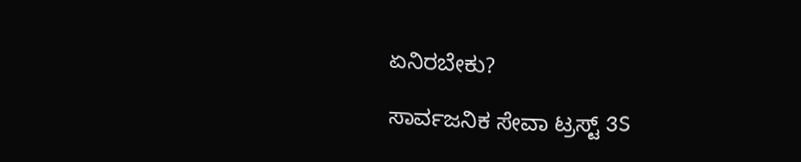ಏನಿರಬೇಕು?

ಸಾರ್ವಜನಿಕ ಸೇವಾ ಟ್ರಸ್ಟ್ 3S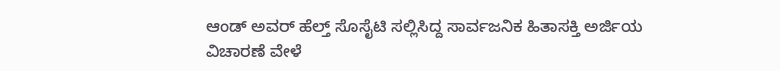ಆಂಡ್ ಅವರ್ ಹೆಲ್ತ್ ಸೊಸೈಟಿ ಸಲ್ಲಿಸಿದ್ದ ಸಾರ್ವಜನಿಕ ಹಿತಾಸಕ್ತಿ ಅರ್ಜಿಯ ವಿಚಾರಣೆ ವೇಳೆ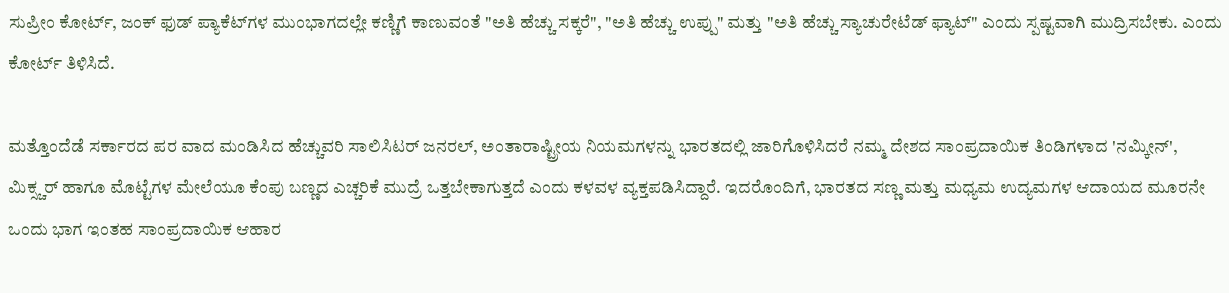ಸುಪ್ರೀಂ ಕೋರ್ಟ್, ಜಂಕ್ ಫುಡ್ ಪ್ಯಾಕೆಟ್‌ಗಳ ಮುಂಭಾಗದಲ್ಲೇ ಕಣ್ಣಿಗೆ ಕಾಣುವಂತೆ "ಅತಿ ಹೆಚ್ಚು ಸಕ್ಕರೆ", "ಅತಿ ಹೆಚ್ಚು ಉಪ್ಪು" ಮತ್ತು "ಅತಿ ಹೆಚ್ಚು ಸ್ಯಾಚುರೇಟೆಡ್ ಫ್ಯಾಟ್" ಎಂದು ಸ್ಪಷ್ಟವಾಗಿ ಮುದ್ರಿಸಬೇಕು. ಎಂದು ಕೋರ್ಟ್ ತಿಳಿಸಿದೆ.

ಮತ್ತೊಂದೆಡೆ ಸರ್ಕಾರದ ಪರ ವಾದ ಮಂಡಿಸಿದ ಹೆಚ್ಚುವರಿ ಸಾಲಿಸಿಟರ್ ಜನರಲ್, ಅಂತಾರಾಷ್ಟ್ರೀಯ ನಿಯಮಗಳನ್ನು ಭಾರತದಲ್ಲಿ ಜಾರಿಗೊಳಿಸಿದರೆ ನಮ್ಮ ದೇಶದ ಸಾಂಪ್ರದಾಯಿಕ ತಿಂಡಿಗಳಾದ 'ನಮ್ಕೀನ್', ಮಿಕ್ಸ್ಚರ್ ಹಾಗೂ ಮೊಟ್ಟೆಗಳ ಮೇಲೆಯೂ ಕೆಂಪು ಬಣ್ಣದ ಎಚ್ಚರಿಕೆ ಮುದ್ರೆ ಒತ್ತಬೇಕಾಗುತ್ತದೆ ಎಂದು ಕಳವಳ ವ್ಯಕ್ತಪಡಿಸಿದ್ದಾರೆ. ಇದರೊಂದಿಗೆ, ಭಾರತದ ಸಣ್ಣ ಮತ್ತು ಮಧ್ಯಮ ಉದ್ಯಮಗಳ ಆದಾಯದ ಮೂರನೇ ಒಂದು ಭಾಗ ಇಂತಹ ಸಾಂಪ್ರದಾಯಿಕ ಆಹಾರ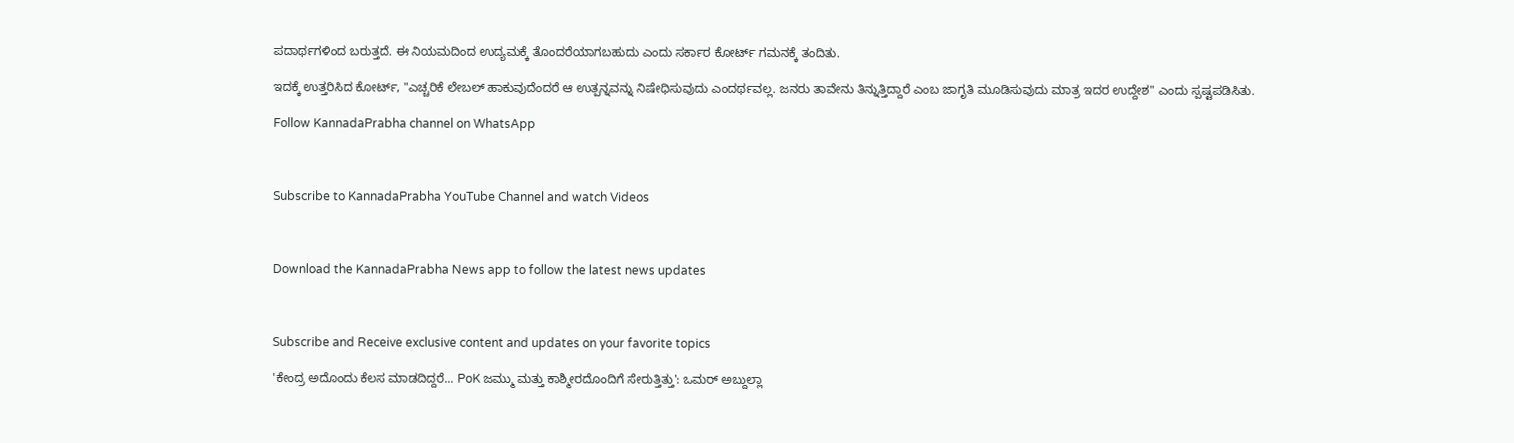ಪದಾರ್ಥಗಳಿಂದ ಬರುತ್ತದೆ. ಈ ನಿಯಮದಿಂದ ಉದ್ಯಮಕ್ಕೆ ತೊಂದರೆಯಾಗಬಹುದು ಎಂದು ಸರ್ಕಾರ ಕೋರ್ಟ್ ಗಮನಕ್ಕೆ ತಂದಿತು.

ಇದಕ್ಕೆ ಉತ್ತರಿಸಿದ ಕೋರ್ಟ್, "ಎಚ್ಚರಿಕೆ ಲೇಬಲ್ ಹಾಕುವುದೆಂದರೆ ಆ ಉತ್ಪನ್ನವನ್ನು ನಿಷೇಧಿಸುವುದು ಎಂದರ್ಥವಲ್ಲ. ಜನರು ತಾವೇನು ತಿನ್ನುತ್ತಿದ್ದಾರೆ ಎಂಬ ಜಾಗೃತಿ ಮೂಡಿಸುವುದು ಮಾತ್ರ ಇದರ ಉದ್ದೇಶ" ಎಂದು ಸ್ಪಷ್ಟಪಡಿಸಿತು.

Follow KannadaPrabha channel on WhatsApp



Subscribe to KannadaPrabha YouTube Channel and watch Videos



Download the KannadaPrabha News app to follow the latest news updates



Subscribe and Receive exclusive content and updates on your favorite topics

'ಕೇಂದ್ರ ಅದೊಂದು ಕೆಲಸ ಮಾಡದಿದ್ದರೆ... PoK ಜಮ್ಮು ಮತ್ತು ಕಾಶ್ಮೀರದೊಂದಿಗೆ ಸೇರುತ್ತಿತ್ತು': ಒಮರ್ ಅಬ್ದುಲ್ಲಾ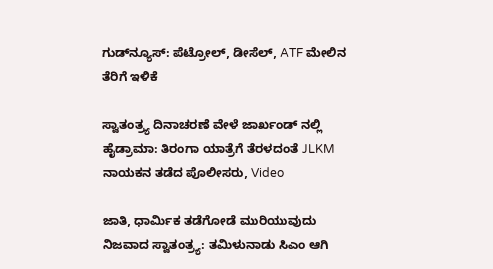ಗುಡ್‌ನ್ಯೂಸ್: ಪೆಟ್ರೋಲ್, ಡೀಸೆಲ್, ATF ಮೇಲಿನ ತೆರಿಗೆ ಇಳಿಕೆ

ಸ್ವಾತಂತ್ರ್ಯ ದಿನಾಚರಣೆ ವೇಳೆ ಜಾರ್ಖಂಡ್ ನಲ್ಲಿ ಹೈಡ್ರಾಮಾ: ತಿರಂಗಾ ಯಾತ್ರೆಗೆ ತೆರಳದಂತೆ JLKM ನಾಯಕನ ತಡೆದ ಪೊಲೀಸರು, Video

ಜಾತಿ, ಧಾರ್ಮಿಕ ತಡೆಗೋಡೆ ಮುರಿಯುವುದು ನಿಜವಾದ ಸ್ವಾತಂತ್ರ್ಯ: ತಮಿಳುನಾಡು ಸಿಎಂ ಆಗಿ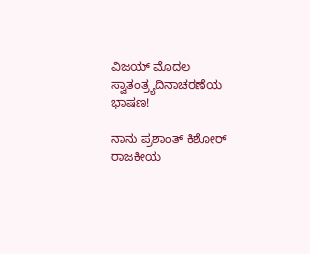ವಿಜಯ್ ಮೊದಲ ಸ್ವಾತಂತ್ರ್ಯದಿನಾಚರಣೆಯ ಭಾಷಣ!

ನಾನು ಪ್ರಶಾಂತ್ ಕಿಶೋರ್ ರಾಜಕೀಯ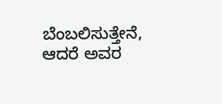ಬೆಂಬಲಿಸುತ್ತೇನೆ, ಆದರೆ ಅವರ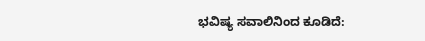ಭವಿಷ್ಯ ಸವಾಲಿನಿಂದ ಕೂಡಿದೆ: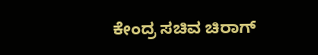ಕೇಂದ್ರ ಸಚಿವ ಚಿರಾಗ್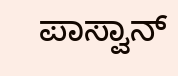ಪಾಸ್ವಾನ್